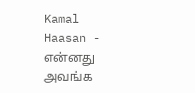Kamal Haasan - என்னது அவங்க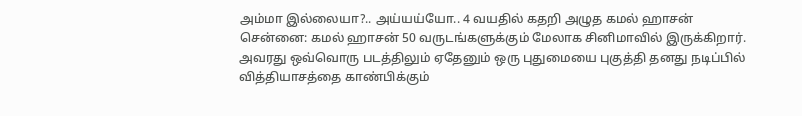அம்மா இல்லையா?.. அய்யய்யோ.. 4 வயதில் கதறி அழுத கமல் ஹாசன்
சென்னை: கமல் ஹாசன் 50 வருடங்களுக்கும் மேலாக சினிமாவில் இருக்கிறார். அவரது ஒவ்வொரு படத்திலும் ஏதேனும் ஒரு புதுமையை புகுத்தி தனது நடிப்பில் வித்தியாசத்தை காண்பிக்கும்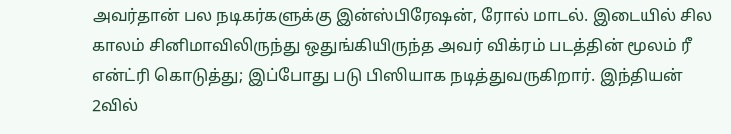அவர்தான் பல நடிகர்களுக்கு இன்ஸ்பிரேஷன், ரோல் மாடல். இடையில் சில காலம் சினிமாவிலிருந்து ஒதுங்கியிருந்த அவர் விக்ரம் படத்தின் மூலம் ரீ என்ட்ரி கொடுத்து; இப்போது படு பிஸியாக நடித்துவருகிறார். இந்தியன் 2வில்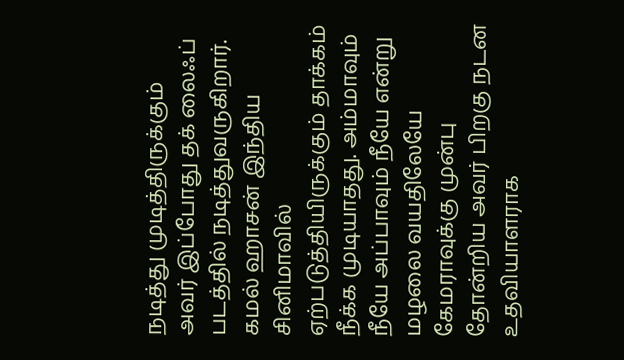நடித்து முடித்திருக்கும் அவர் இப்போது தக் லைஃப் படத்தில் நடித்துவருகிறார்.
கமல் ஹாசன் இந்திய சினிமாவில் ஏற்படுத்தியிருக்கும் தாக்கம் நீக்க முடியாதது. அம்மாவும் நீயே அப்பாவும் நீயே என்று மழலை வயதிலேயே கேமராவுக்கு முன்பு தோன்றிய அவர் பிறகு நடன உதவியாளராக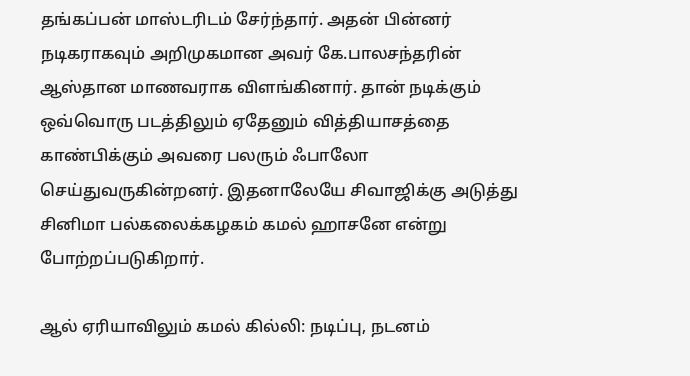தங்கப்பன் மாஸ்டரிடம் சேர்ந்தார். அதன் பின்னர் நடிகராகவும் அறிமுகமான அவர் கே.பாலசந்தரின் ஆஸ்தான மாணவராக விளங்கினார். தான் நடிக்கும் ஒவ்வொரு படத்திலும் ஏதேனும் வித்தியாசத்தை காண்பிக்கும் அவரை பலரும் ஃபாலோ செய்துவருகின்றனர். இதனாலேயே சிவாஜிக்கு அடுத்து சினிமா பல்கலைக்கழகம் கமல் ஹாசனே என்று போற்றப்படுகிறார்.

ஆல் ஏரியாவிலும் கமல் கில்லி: நடிப்பு, நடனம்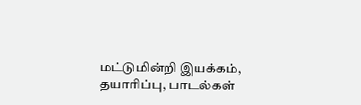மட்டுமின்றி இயக்கம், தயாரிப்பு, பாடல்கள்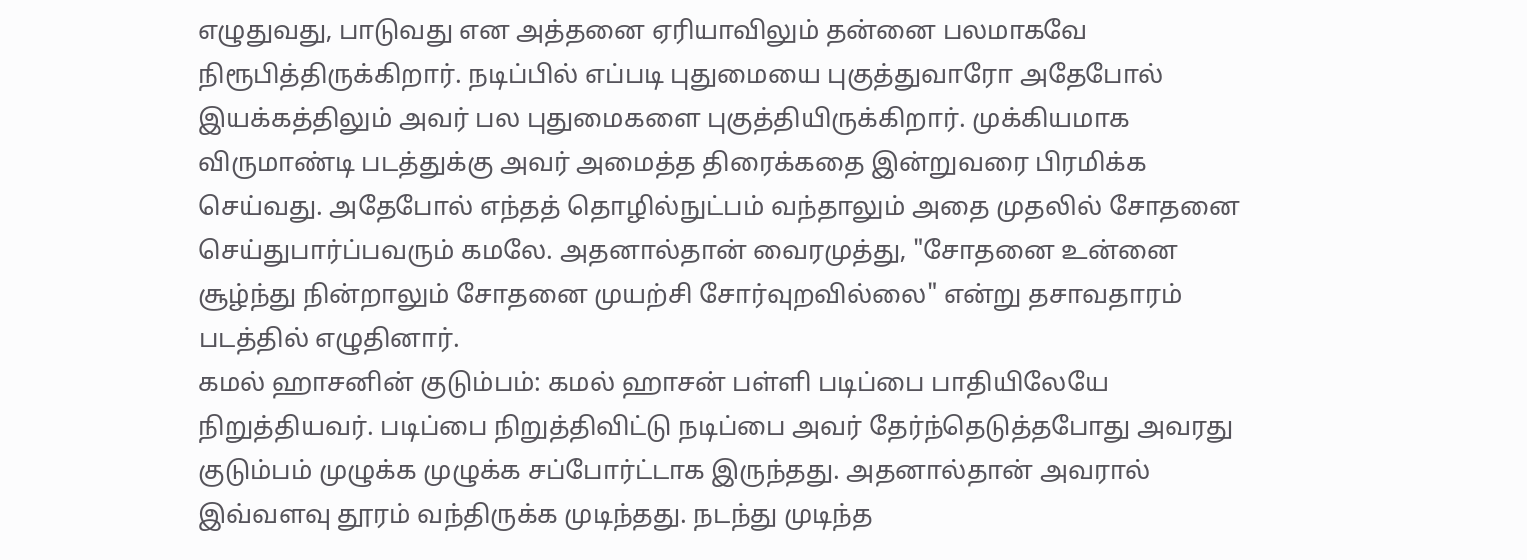எழுதுவது, பாடுவது என அத்தனை ஏரியாவிலும் தன்னை பலமாகவே நிரூபித்திருக்கிறார். நடிப்பில் எப்படி புதுமையை புகுத்துவாரோ அதேபோல் இயக்கத்திலும் அவர் பல புதுமைகளை புகுத்தியிருக்கிறார். முக்கியமாக விருமாண்டி படத்துக்கு அவர் அமைத்த திரைக்கதை இன்றுவரை பிரமிக்க செய்வது. அதேபோல் எந்தத் தொழில்நுட்பம் வந்தாலும் அதை முதலில் சோதனை செய்துபார்ப்பவரும் கமலே. அதனால்தான் வைரமுத்து, "சோதனை உன்னை சூழ்ந்து நின்றாலும் சோதனை முயற்சி சோர்வுறவில்லை" என்று தசாவதாரம் படத்தில் எழுதினார்.
கமல் ஹாசனின் குடும்பம்: கமல் ஹாசன் பள்ளி படிப்பை பாதியிலேயே நிறுத்தியவர். படிப்பை நிறுத்திவிட்டு நடிப்பை அவர் தேர்ந்தெடுத்தபோது அவரது குடும்பம் முழுக்க முழுக்க சப்போர்ட்டாக இருந்தது. அதனால்தான் அவரால் இவ்வளவு தூரம் வந்திருக்க முடிந்தது. நடந்து முடிந்த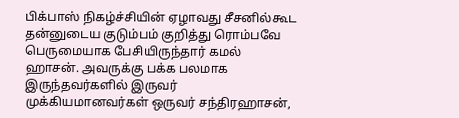பிக்பாஸ் நிகழ்ச்சியின் ஏழாவது சீசனில்கூட தன்னுடைய குடும்பம் குறித்து ரொம்பவே பெருமையாக பேசியிருந்தார் கமல் ஹாசன். அவருக்கு பக்க பலமாக இருந்தவர்களில் இருவர் முக்கியமானவர்கள் ஒருவர் சந்திரஹாசன்,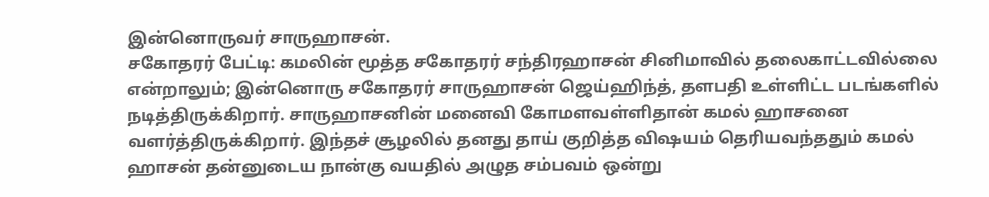இன்னொருவர் சாருஹாசன்.
சகோதரர் பேட்டி: கமலின் மூத்த சகோதரர் சந்திரஹாசன் சினிமாவில் தலைகாட்டவில்லை என்றாலும்; இன்னொரு சகோதரர் சாருஹாசன் ஜெய்ஹிந்த், தளபதி உள்ளிட்ட படங்களில் நடித்திருக்கிறார். சாருஹாசனின் மனைவி கோமளவள்ளிதான் கமல் ஹாசனை வளர்த்திருக்கிறார். இந்தச் சூழலில் தனது தாய் குறித்த விஷயம் தெரியவந்ததும் கமல் ஹாசன் தன்னுடைய நான்கு வயதில் அழுத சம்பவம் ஒன்று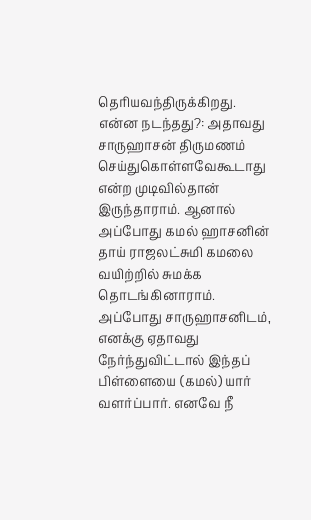தெரியவந்திருக்கிறது.
என்ன நடந்தது?: அதாவது சாருஹாசன் திருமணம் செய்துகொள்ளவேகூடாது என்ற முடிவில்தான் இருந்தாராம். ஆனால் அப்போது கமல் ஹாசனின் தாய் ராஜலட்சுமி கமலை வயிற்றில் சுமக்க தொடங்கினாராம். அப்போது சாருஹாசனிடம், எனக்கு ஏதாவது நேர்ந்துவிட்டால் இந்தப் பிள்ளையை (கமல்) யார் வளர்ப்பார். எனவே நீ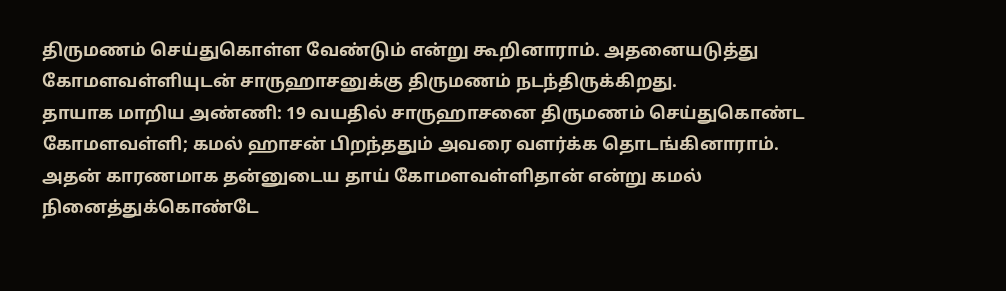திருமணம் செய்துகொள்ள வேண்டும் என்று கூறினாராம். அதனையடுத்து கோமளவள்ளியுடன் சாருஹாசனுக்கு திருமணம் நடந்திருக்கிறது.
தாயாக மாறிய அண்ணி: 19 வயதில் சாருஹாசனை திருமணம் செய்துகொண்ட கோமளவள்ளி; கமல் ஹாசன் பிறந்ததும் அவரை வளர்க்க தொடங்கினாராம். அதன் காரணமாக தன்னுடைய தாய் கோமளவள்ளிதான் என்று கமல் நினைத்துக்கொண்டே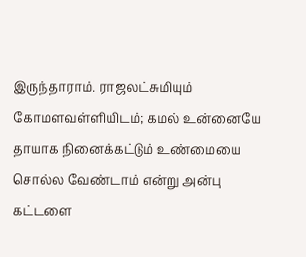இருந்தாராம். ராஜலட்சுமியும் கோமளவள்ளியிடம்; கமல் உன்னையே தாயாக நினைக்கட்டும் உண்மையை சொல்ல வேண்டாம் என்று அன்பு கட்டளை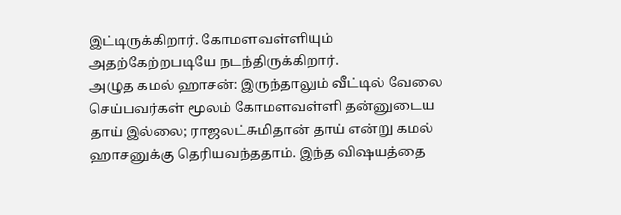இட்டிருக்கிறார். கோமளவள்ளியும் அதற்கேற்றபடியே நடந்திருக்கிறார்.
அழுத கமல் ஹாசன்: இருந்தாலும் வீட்டில் வேலை செய்பவர்கள் மூலம் கோமளவள்ளி தன்னுடைய தாய் இல்லை; ராஜலட்சுமிதான் தாய் என்று கமல் ஹாசனுக்கு தெரியவந்ததாம். இந்த விஷயத்தை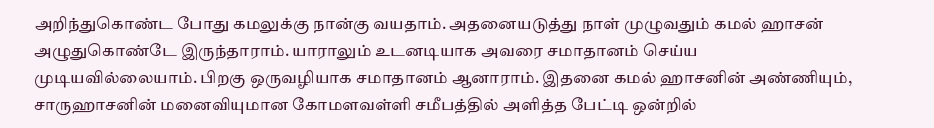அறிந்துகொண்ட போது கமலுக்கு நான்கு வயதாம். அதனையடுத்து நாள் முழுவதும் கமல் ஹாசன் அழுதுகொண்டே இருந்தாராம். யாராலும் உடனடியாக அவரை சமாதானம் செய்ய முடியவில்லையாம். பிறகு ஒருவழியாக சமாதானம் ஆனாராம். இதனை கமல் ஹாசனின் அண்ணியும், சாருஹாசனின் மனைவியுமான கோமளவள்ளி சமீபத்தில் அளித்த பேட்டி ஒன்றில்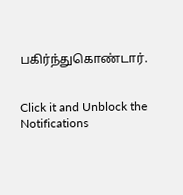பகிர்ந்துகொண்டார்.


Click it and Unblock the Notifications